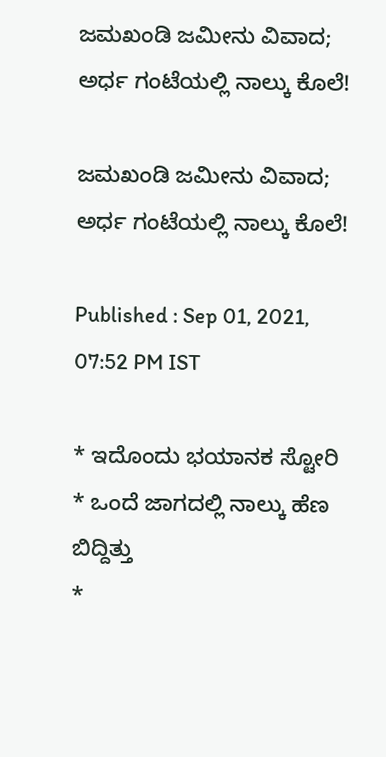ಜಮಖಂಡಿ ಜಮೀನು ವಿವಾದ;  ಅರ್ಧ ಗಂಟೆಯಲ್ಲಿ ನಾಲ್ಕು ಕೊಲೆ!

ಜಮಖಂಡಿ ಜಮೀನು ವಿವಾದ;  ಅರ್ಧ ಗಂಟೆಯಲ್ಲಿ ನಾಲ್ಕು ಕೊಲೆ!

Published : Sep 01, 2021, 07:52 PM IST

* ಇದೊಂದು ಭಯಾನಕ ಸ್ಟೋರಿ
* ಒಂದೆ ಜಾಗದಲ್ಲಿ ನಾಲ್ಕು ಹೆಣ ಬಿದ್ದಿತ್ತು
*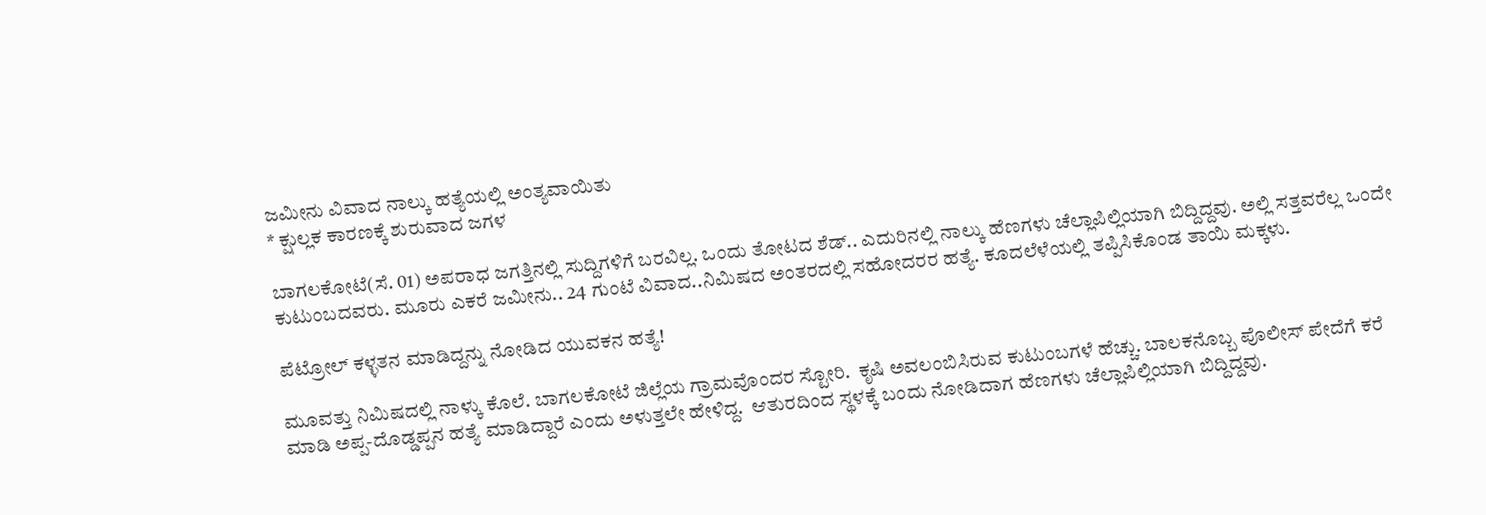ಜಮೀನು ವಿವಾದ ನಾಲ್ಕು ಹತ್ಯೆಯಲ್ಲಿ ಅಂತ್ಯವಾಯಿತು
* ಕ್ಷುಲ್ಲಕ ಕಾರಣಕ್ಕೆ ಶುರುವಾದ ಜಗಳ

ಬಾಗಲಕೋಟೆ(ಸೆ. 01) ಅಪರಾಧ ಜಗತ್ತಿನಲ್ಲಿ ಸುದ್ದಿಗಳಿಗೆ ಬರವಿಲ್ಲ. ಒಂದು ತೋಟದ ಶೆಡ್.. ಎದುರಿನಲ್ಲಿ ನಾಲ್ಕು ಹೆಣಗಳು ಚೆಲ್ಲಾಪಿಲ್ಲಿಯಾಗಿ ಬಿದ್ದಿದ್ದವು. ಅಲ್ಲಿ ಸತ್ತವರೆಲ್ಲ ಒಂದೇ ಕುಟುಂಬದವರು. ಮೂರು ಎಕರೆ ಜಮೀನು.. 24 ಗುಂಟೆ ವಿವಾದ..ನಿಮಿಷದ ಅಂತರದಲ್ಲಿ ಸಹೋದರರ ಹತ್ಯೆ. ಕೂದಲೆಳೆಯಲ್ಲಿ ತಪ್ಪಿಸಿಕೊಂಡ ತಾಯಿ ಮಕ್ಕಳು.

ಪೆಟ್ರೋಲ್ ಕಳ್ಳತನ ಮಾಡಿದ್ದನ್ನು ನೋಡಿದ ಯುವಕನ ಹತ್ಯೆ!

ಮೂವತ್ತು ನಿಮಿಷದಲ್ಲಿ ನಾಳ್ಕು ಕೊಲೆ. ಬಾಗಲಕೋಟೆ ಜಿಲ್ಲೆಯ ಗ್ರಾಮವೊಂದರ ಸ್ಟೋರಿ.  ಕೃಷಿ ಅವಲಂಬಿಸಿರುವ ಕುಟುಂಬಗಳೆ ಹೆಚ್ಚು. ಬಾಲಕನೊಬ್ಬ ಪೊಲೀಸ್ ಪೇದೆಗೆ ಕರೆ ಮಾಡಿ ಅಪ್ಪ-ದೊಡ್ಡಪ್ಪನ ಹತ್ಯೆ ಮಾಡಿದ್ದಾರೆ ಎಂದು ಅಳುತ್ತಲೇ ಹೇಳಿದ್ದ.  ಆತುರದಿಂದ ಸ್ಥಳಕ್ಕೆ ಬಂದು ನೋಡಿದಾಗ ಹೆಣಗಳು ಚೆಲ್ಲಾಪಿಲ್ಲಿಯಾಗಿ ಬಿದ್ದಿದ್ದವು.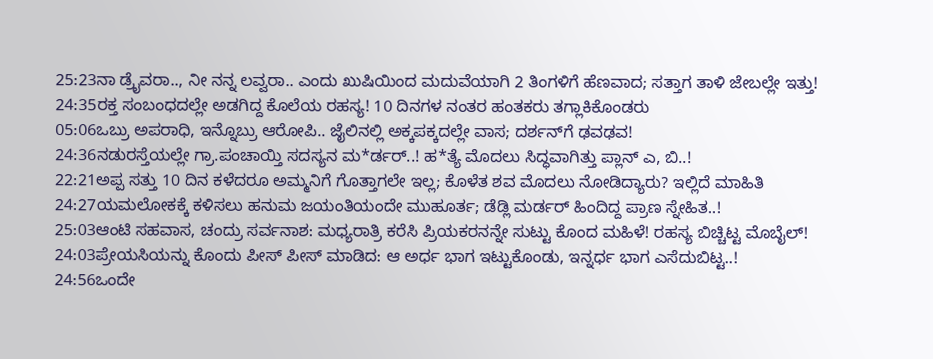25:23ನಾ ಡ್ರೈವರಾ.., ನೀ ನನ್ನ ಲವ್ವರಾ.. ಎಂದು ಖುಷಿಯಿಂದ ಮದುವೆಯಾಗಿ 2 ತಿಂಗಳಿಗೆ ಹೆಣವಾದ; ಸತ್ತಾಗ ತಾಳಿ ಜೇಬಲ್ಲೇ ಇತ್ತು!
24:35ರಕ್ತ ಸಂಬಂಧದಲ್ಲೇ ಅಡಗಿದ್ದ ಕೊಲೆಯ ರಹಸ್ಯ! 10 ದಿನಗಳ ನಂತರ ಹಂತಕರು ತಗ್ಲಾಕಿಕೊಂಡರು
05:06ಒಬ್ರು ಅಪರಾಧಿ, ಇನ್ನೊಬ್ರು ಆರೋಪಿ.. ಜೈಲಿನಲ್ಲಿ ಅಕ್ಕಪಕ್ಕದಲ್ಲೇ ವಾಸ; ದರ್ಶನ್‌ಗೆ ಢವಢವ!
24:36ನಡುರಸ್ತೆಯಲ್ಲೇ ಗ್ರಾ.ಪಂಚಾಯ್ತಿ ಸದಸ್ಯನ ಮ*ರ್ಡರ್..! ಹ*ತ್ಯೆ ಮೊದಲು ಸಿದ್ಧವಾಗಿತ್ತು ಪ್ಲಾನ್‌ ಎ, ಬಿ..!
22:21ಅಪ್ಪ ಸತ್ತು 10 ದಿನ ಕಳೆದರೂ ಅಮ್ಮನಿಗೆ ಗೊತ್ತಾಗಲೇ ಇಲ್ಲ; ಕೊಳೆತ ಶವ ಮೊದಲು ನೋಡಿದ್ಯಾರು? ಇಲ್ಲಿದೆ ಮಾಹಿತಿ
24:27ಯಮಲೋಕಕ್ಕೆ ಕಳಿಸಲು ಹನುಮ ಜಯಂತಿಯಂದೇ ಮುಹೂರ್ತ; ಡೆಡ್ಲಿ ಮರ್ಡರ್ ಹಿಂದಿದ್ದ ಪ್ರಾಣ ಸ್ನೇಹಿತ..!
25:03ಆಂಟಿ ಸಹವಾಸ, ಚಂದ್ರು ಸರ್ವನಾಶ: ಮಧ್ಯರಾತ್ರಿ ಕರೆಸಿ ಪ್ರಿಯಕರನನ್ನೇ ಸುಟ್ಟು ಕೊಂದ ಮಹಿಳೆ! ರಹಸ್ಯ ಬಿಚ್ಚಿಟ್ಟ ಮೊಬೈಲ್!
24:03ಪ್ರೇಯಸಿಯನ್ನು ಕೊಂದು ಪೀಸ್ ಪೀಸ್ ಮಾಡಿದ: ಆ ಅರ್ಧ ಭಾಗ ಇಟ್ಟುಕೊಂಡು, ಇನ್ನರ್ಧ ಭಾಗ ಎಸೆದುಬಿಟ್ಟ..!
24:56ಒಂದೇ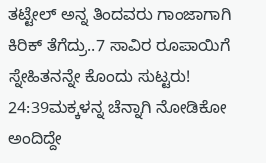ತಟ್ಟೇಲ್‌ ಅನ್ನ ತಿಂದವರು ಗಾಂಜಾಗಾಗಿ ಕಿರಿಕ್‌ ತೆಗೆದ್ರು..7 ಸಾವಿರ ರೂಪಾಯಿಗೆ ಸ್ನೇಹಿತನನ್ನೇ ಕೊಂದು ಸುಟ್ಟರು!
24:39ಮಕ್ಕಳನ್ನ ಚೆನ್ನಾಗಿ ನೋಡಿಕೋ ಅಂದಿದ್ದೇ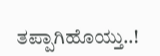ತಪ್ಪಾಗಿಹೊಯ್ತು..!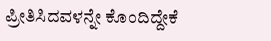ಪ್ರೀತಿಸಿದವಳನ್ನೇ ಕೊಂದಿದ್ದೇಕೆ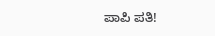ಪಾಪಿ ಪತಿ!